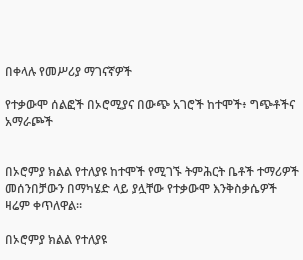በቀላሉ የመሥሪያ ማገናኛዎች

የተቃውሞ ሰልፎች በኦሮሚያና በውጭ አገሮች ከተሞች፥ ግጭቶችና አማራጮች


በኦሮምያ ክልል የተለያዩ ከተሞች የሚገኙ ትምሕርት ቤቶች ተማሪዎች መሰንበቻውን በማካሄድ ላይ ያሏቸው የተቃውሞ እንቅስቃሴዎች ዛሬም ቀጥለዋል።

በኦሮምያ ክልል የተለያዩ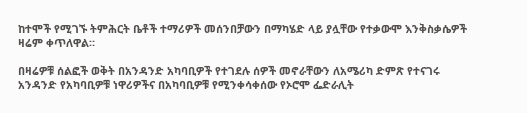ከተሞች የሚገኙ ትምሕርት ቤቶች ተማሪዎች መሰንበቻውን በማካሄድ ላይ ያሏቸው የተቃውሞ እንቅስቃሴዎች ዛሬም ቀጥለዋል።

በዛሬዎቹ ሰልፎች ወቅት በአንዳንድ አካባቢዎች የተገደሉ ሰዎች መኖራቸውን ለአሜሪካ ድምጽ የተናገሩ አንዳንድ የአካባቢዎቹ ነዋሪዎችና በአካባቢዎቹ የሚንቀሳቀሰው የኦሮሞ ፌድራሊት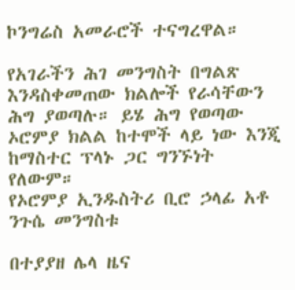ኮንግሬስ አመራሮች ተናግረዋል።

የአገራችን ሕገ መንግስት በግልጽ እንዳስቀመጠው ክልሎች የራሳቸውን ሕግ ያወጣሉ። ይሄ ሕግ የወጣው ኦሮምያ ክልል ከተሞች ላይ ነው እንጂ ከማስተር ፕላኑ ጋር ግንኙነት የለውም።
የኦሮምያ ኢንዱስትሪ ቢሮ ኃላፊ አቶ ንጉሴ መንግስቱ

በተያያዘ ሌላ ዜና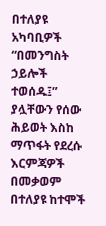በተለያዩ አካባቢዎች “በመንግስት ኃይሎች ተወሰዱ፤” ያሏቸውን የሰው ሕይወት እስከ ማጥፋት የደረሱ እርምጃዎች በመቃወም በተለያዩ ከተሞች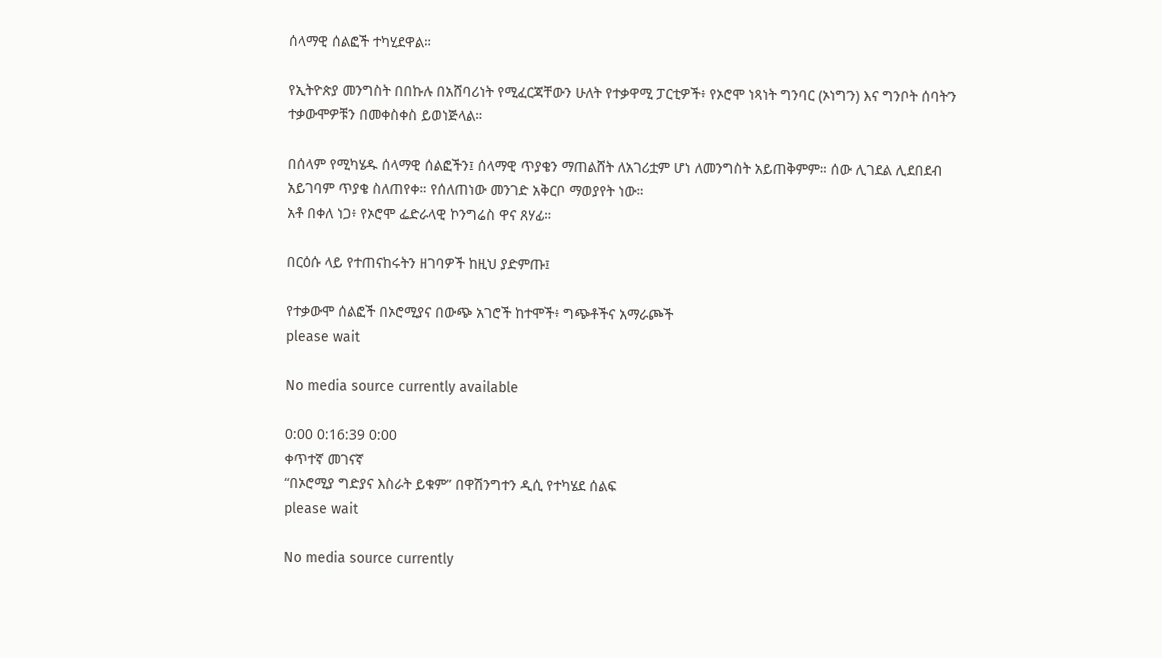ሰላማዊ ሰልፎች ተካሂደዋል።

የኢትዮጵያ መንግስት በበኩሉ በአሸባሪነት የሚፈርጃቸውን ሁለት የተቃዋሚ ፓርቲዎች፥ የኦሮሞ ነጻነት ግንባር (ኦነግ’ን) እና ግንቦት ሰባት’ን ተቃውሞዎቹን በመቀስቀስ ይወነጅላል።

በሰላም የሚካሄዱ ሰላማዊ ሰልፎችን፤ ሰላማዊ ጥያቄን ማጠልሸት ለአገሪቷም ሆነ ለመንግስት አይጠቅምም። ሰው ሊገደል ሊደበደብ አይገባም ጥያቄ ስለጠየቀ። የሰለጠነው መንገድ አቅርቦ ማወያየት ነው።
አቶ በቀለ ነጋ፥ የኦሮሞ ፌድራላዊ ኮንግሬስ ዋና ጸሃፊ።

በርዕሱ ላይ የተጠናከሩትን ዘገባዎች ከዚህ ያድምጡ፤

የተቃውሞ ሰልፎች በኦሮሚያና በውጭ አገሮች ከተሞች፥ ግጭቶችና አማራጮች
please wait

No media source currently available

0:00 0:16:39 0:00
ቀጥተኛ መገናኛ
“በኦሮሚያ ግድያና እስራት ይቁም” በዋሽንግተን ዲሲ የተካሄደ ሰልፍ
please wait

No media source currently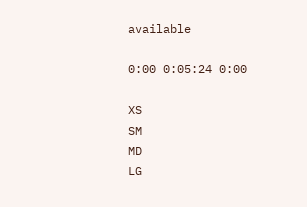available

0:00 0:05:24 0:00

XS
SM
MD
LG